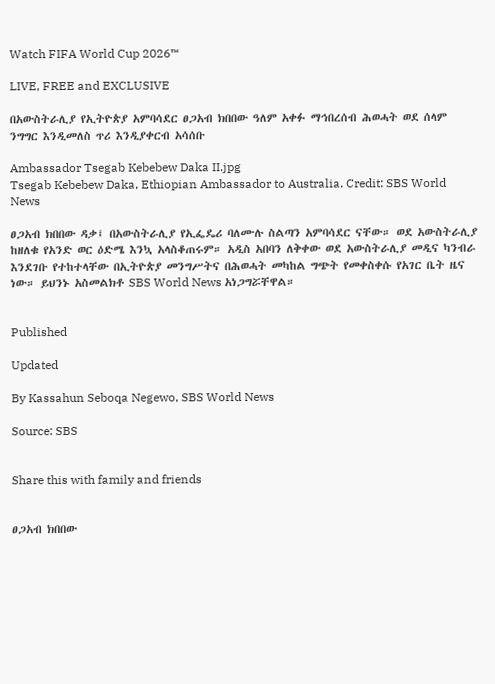Watch FIFA World Cup 2026™

LIVE, FREE and EXCLUSIVE

በአውስትራሊያ የኢትዮጵያ አምባሳደር ፀጋአብ ክበበው ዓለም አቀፉ ማኅበረሰብ ሕወሓት ወደ ሰላም ንግግር እንዲመለስ ጥሪ እንዲያቀርብ አሳሰቡ

Ambassador Tsegab Kebebew Daka II.jpg
Tsegab Kebebew Daka, Ethiopian Ambassador to Australia. Credit: SBS World News

ፀጋአብ ክበበው ዳቃ፤ በአውስትራሊያ የኢፌዴሪ ባለሙሉ ስልጣን አምባሳደር ናቸው። ወደ አውስትራሊያ ከዘለቁ የአንድ ወር ዕድሜ እንኳ አላስቆጠሩም። አዲስ አበባን ለቅቀው ወደ አውስትራሊያ መዲና ካንብራ እንደገቡ የተከተላቸው በኢትዮጵያ መንግሥትና በሕወሓት መካከል ግጭት የመቀስቀሱ የአገር ቤት ዜና ነው። ይህንኑ አስመልክቶ SBS World News አነጋግሯቸዋል።


Published

Updated

By Kassahun Seboqa Negewo, SBS World News

Source: SBS


Share this with family and friends


ፀጋአብ ክበበው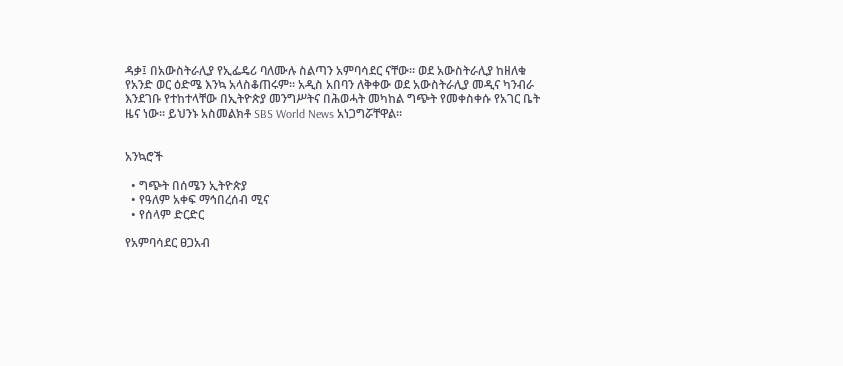ዳቃ፤ በአውስትራሊያ የኢፌዴሪ ባለሙሉ ስልጣን አምባሳደር ናቸው። ወደ አውስትራሊያ ከዘለቁ የአንድ ወር ዕድሜ እንኳ አላስቆጠሩም። አዲስ አበባን ለቅቀው ወደ አውስትራሊያ መዲና ካንብራ እንደገቡ የተከተላቸው በኢትዮጵያ መንግሥትና በሕወሓት መካከል ግጭት የመቀስቀሱ የአገር ቤት ዜና ነው። ይህንኑ አስመልክቶ SBS World News አነጋግሯቸዋል።


አንኳሮች

  • ግጭት በሰሜን ኢትዮጵያ
  • የዓለም አቀፍ ማኅበረሰብ ሚና
  • የሰላም ድርድር

የአምባሳደር ፀጋአብ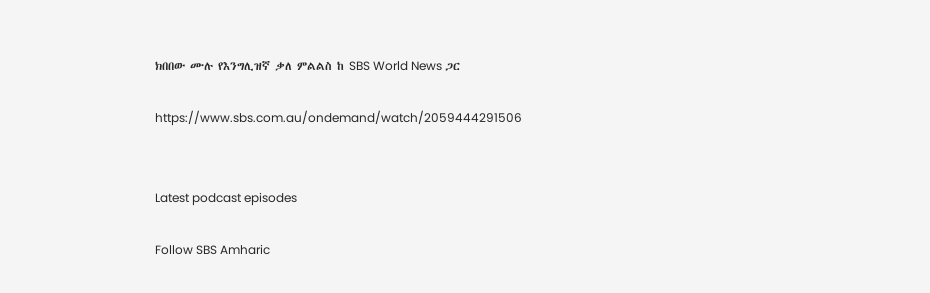ክበበው ሙሉ የእንግሊዝኛ ቃለ ምልልስ ከ SBS World News ጋር

https://www.sbs.com.au/ondemand/watch/2059444291506


Latest podcast episodes

Follow SBS Amharic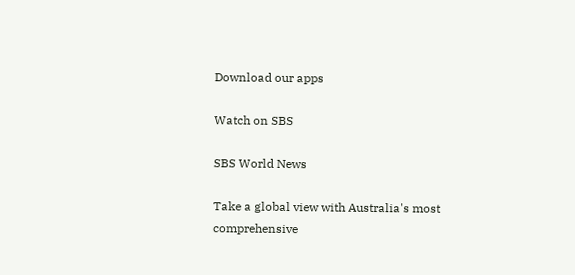Download our apps

Watch on SBS

SBS World News

Take a global view with Australia's most comprehensive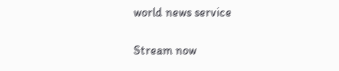world news service

Stream now